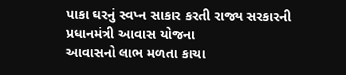પાકા ઘરનું સ્વપ્ન સાકાર કરતી રાજ્ય સરકારની પ્રધાનમંત્રી આવાસ યોજના
આવાસનો લાભ મળતા કાચા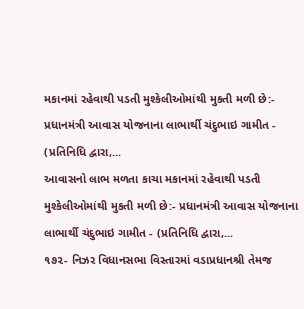મકાનમાં રહેવાથી પડતી મુશ્કેલીઓમાંથી મુકતી મળી છે:- પ્રધાનમંત્રી આવાસ યોજનાના લાભાર્થી ચંદુભાઇ ગામીત - (પ્રતિનિધિ દ્વારા,...
આવાસનો લાભ મળતા કાચા મકાનમાં રહેવાથી પડતી મુશ્કેલીઓમાંથી મુકતી મળી છે:- પ્રધાનમંત્રી આવાસ યોજનાના લાભાર્થી ચંદુભાઇ ગામીત - (પ્રતિનિધિ દ્વારા,...
૧૭૨- નિઝર વિધાનસભા વિસ્તારમાં વડાપ્રધાનશ્રી તેમજ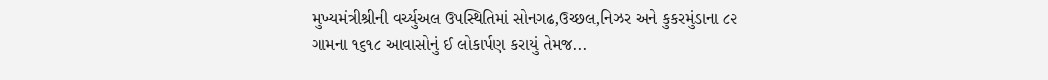મુખ્યમંત્રીશ્રીની વર્ચ્યુઅલ ઉપસ્થિતિમાં સોનગઢ,ઉચ્છલ,નિઝર અને કુકરમુંડાના ૮૨ ગામના ૧૬૧૮ આવાસોનું ઈ લોકાર્પણ કરાયું તેમજ...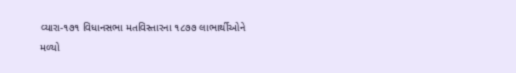વ્યારા-૧૭૧ વિધાનસભા મતવિસ્તારના ૧૮૭૭ લાભાર્થીઓને મળ્યો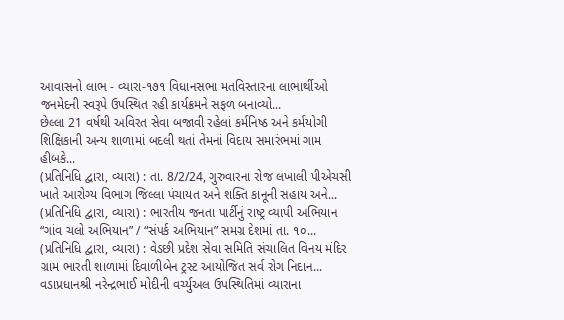આવાસનો લાભ - વ્યારા-૧૭૧ વિધાનસભા મતવિસ્તારના લાભાર્થીઓ જનમેદની સ્વરૂપે ઉપસ્થિત રહી કાર્યક્રમને સફળ બનાવ્યો...
છેલ્લા 21 વર્ષથી અવિરત સેવા બજાવી રહેલાં કર્મનિષ્ઠ અને કર્મયોગી શિક્ષિકાની અન્ય શાળામાં બદલી થતાં તેમનાં વિદાય સમારંભમાં ગામ હીબકે...
(પ્રતિનિધિ દ્વારા, વ્યારા) : તા. 8/2/24, ગુરુવારના રોજ લખાલી પીએચસી ખાતે આરોગ્ય વિભાગ જિલ્લા પંચાયત અને શક્તિ કાનૂની સહાય અને...
(પ્રતિનિધિ દ્વારા, વ્યારા) : ભારતીય જનતા પાર્ટીનું રાષ્ટ્ર વ્યાપી અભિયાન “ગાંવ ચલો અભિયાન” / “સંપર્ક અભિયાન” સમગ્ર દેશમાં તા. ૧૦...
(પ્રતિનિધિ દ્વારા, વ્યારા) : વેડછી પ્રદેશ સેવા સમિતિ સંચાલિત વિનય મંદિર ગ્રામ ભારતી શાળામાં દિવાળીબેન ટ્રસ્ટ આયોજિત સર્વ રોગ નિદાન...
વડાપ્રધાનશ્રી નરેન્દ્રભાઈ મોદીની વર્ચ્યુઅલ ઉપસ્થિતિમાં વ્યારાના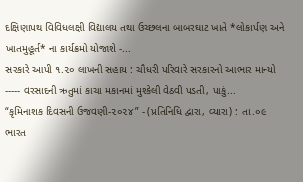દક્ષિણાપથ વિવિધલક્ષી વિદ્યાલય તથા ઉચ્છલના બાબરઘાટ ખાતે *લોકાર્પણ અને ખાતમુહૂર્ત* ના કાર્યક્રમો યોજાશે -...
સરકારે આપી ૧.૨૦ લાખની સહાય : ચૌધરી પરિવારે સરકારનો આભાર માન્યો ----- વરસાદની ઋતુમાં કાચા મકાનમાં મુશ્કેલી વેઠવી પડતી, પાકું...
“કૃમિનાશક દિવસની ઉજવણી-૨૦૨૪” - (પ્રતિનિધિ દ્વારા, વ્યારા) : તા.૦૯ ભારત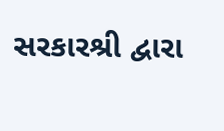સરકારશ્રી દ્વારા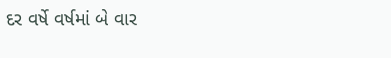દર વર્ષે વર્ષમાં બે વાર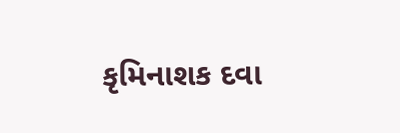કૃમિનાશક દવા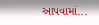આપવામાં...